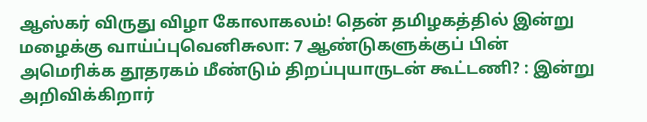ஆஸ்கர் விருது விழா கோலாகலம்! தென் தமிழகத்தில் இன்று மழைக்கு வாய்ப்புவெனிசுலா: 7 ஆண்டுகளுக்குப் பின் அமெரிக்க தூதரகம் மீண்டும் திறப்புயாருடன் கூட்டணி? : இன்று அறிவிக்கிறார்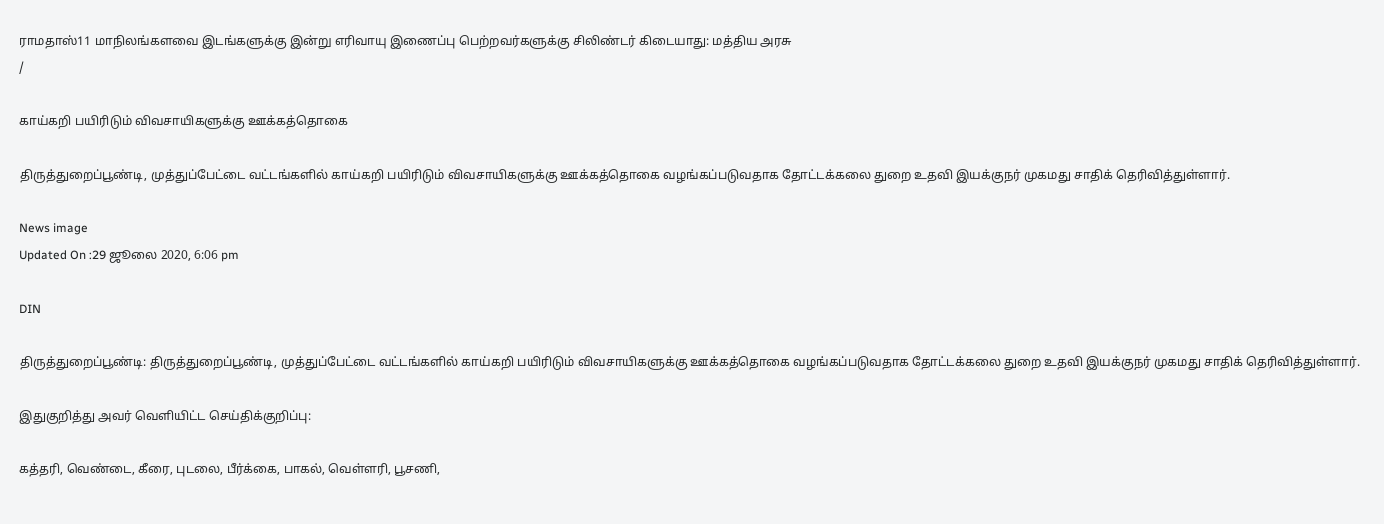ராமதாஸ்11 மாநிலங்களவை இடங்களுக்கு இன்று எரிவாயு இணைப்பு பெற்றவர்களுக்கு சிலிண்டர் கிடையாது: மத்திய அரசு
/

காய்கறி பயிரிடும் விவசாயிகளுக்கு ஊக்கத்தொகை

திருத்துறைப்பூண்டி, முத்துப்பேட்டை வட்டங்களில் காய்கறி பயிரிடும் விவசாயிகளுக்கு ஊக்கத்தொகை வழங்கப்படுவதாக தோட்டக்கலை துறை உதவி இயக்குநர் முகமது சாதிக் தெரிவித்துள்ளார்.

News image
Updated On :29 ஜூலை 2020, 6:06 pm

DIN

திருத்துறைப்பூண்டி: திருத்துறைப்பூண்டி, முத்துப்பேட்டை வட்டங்களில் காய்கறி பயிரிடும் விவசாயிகளுக்கு ஊக்கத்தொகை வழங்கப்படுவதாக தோட்டக்கலை துறை உதவி இயக்குநர் முகமது சாதிக் தெரிவித்துள்ளார்.

இதுகுறித்து அவர் வெளியிட்ட செய்திக்குறிப்பு:

கத்தரி, வெண்டை, கீரை, புடலை, பீர்க்கை, பாகல், வெள்ளரி, பூசணி,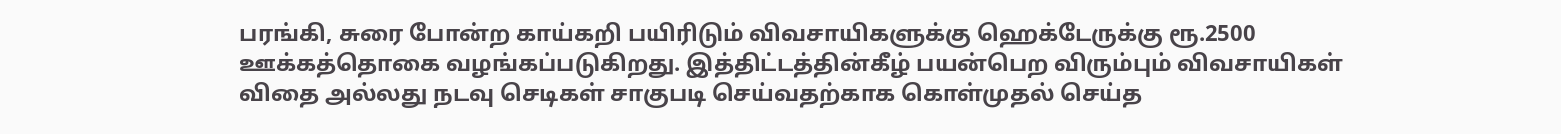பரங்கி, சுரை போன்ற காய்கறி பயிரிடும் விவசாயிகளுக்கு ஹெக்டேருக்கு ரூ.2500 ஊக்கத்தொகை வழங்கப்படுகிறது. இத்திட்டத்தின்கீழ் பயன்பெற விரும்பும் விவசாயிகள் விதை அல்லது நடவு செடிகள் சாகுபடி செய்வதற்காக கொள்முதல் செய்த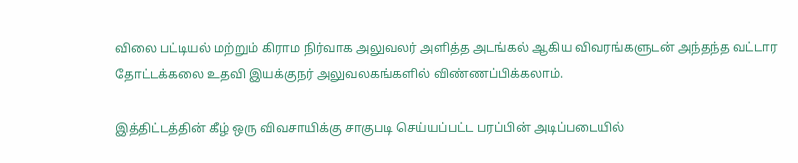விலை பட்டியல் மற்றும் கிராம நிர்வாக அலுவலர் அளித்த அடங்கல் ஆகிய விவரங்களுடன் அந்தந்த வட்டார தோட்டக்கலை உதவி இயக்குநர் அலுவலகங்களில் விண்ணப்பிக்கலாம்.

இத்திட்டத்தின் கீழ் ஒரு விவசாயிக்கு சாகுபடி செய்யப்பட்ட பரப்பின் அடிப்படையில்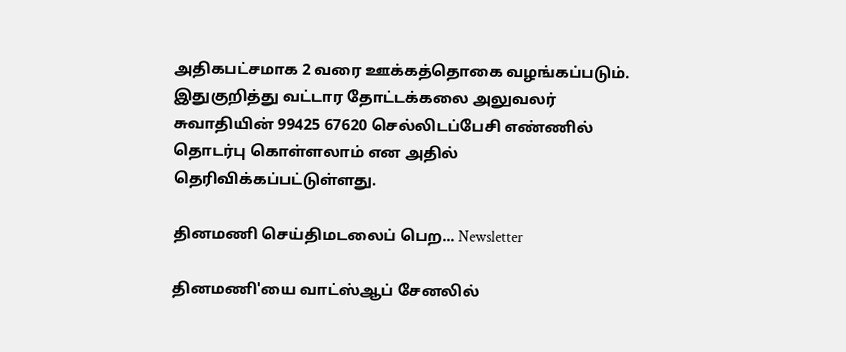அதிகபட்சமாக 2 வரை ஊக்கத்தொகை வழங்கப்படும். இதுகுறித்து வட்டார தோட்டக்கலை அலுவலர் சுவாதியின் 99425 67620 செல்லிடப்பேசி எண்ணில் தொடர்பு கொள்ளலாம் என அதில் தெரிவிக்கப்பட்டுள்ளது.

தினமணி செய்திமடலைப் பெற... Newsletter

தினமணி'யை வாட்ஸ்ஆப் சேனலில்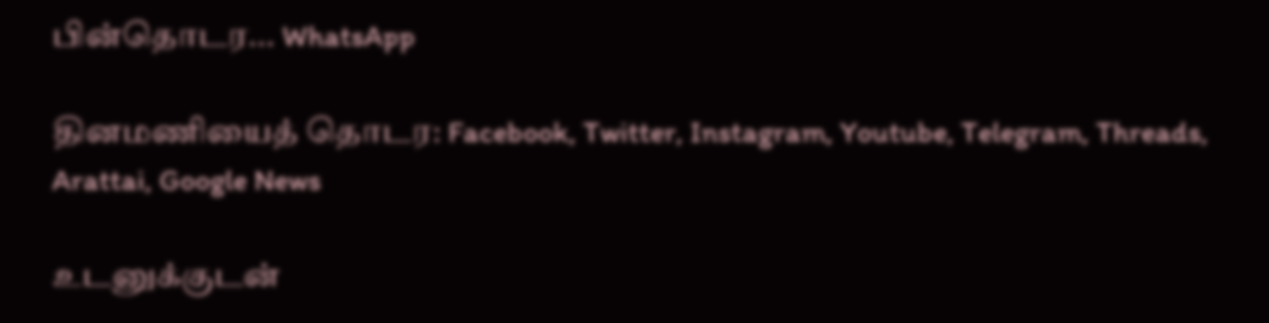பின்தொடர... WhatsApp

தினமணியைத் தொடர: Facebook, Twitter, Instagram, Youtube, Telegram, Threads, Arattai, Google News

உடனுக்குடன்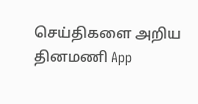செய்திகளை அறிய தினமணி App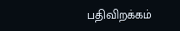பதிவிறக்கம்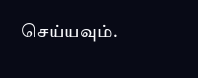செய்யவும்.